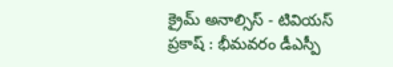క్రైమ్ అనాల్సిస్ - టివియస్ ప్రకాష్ : భీమవరం డీఎస్పీ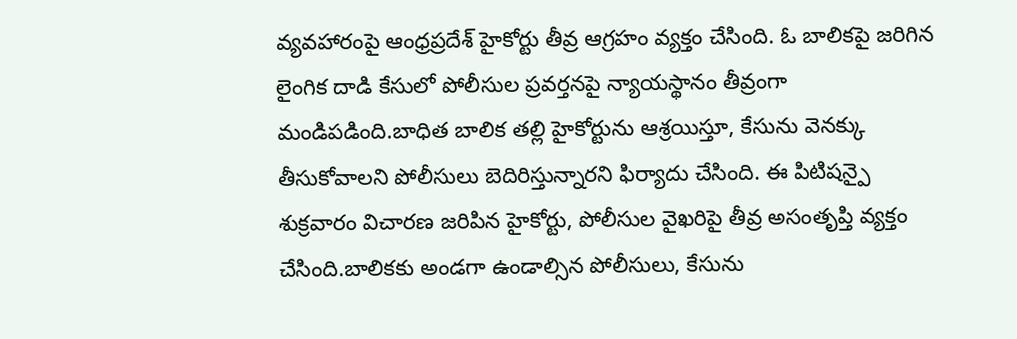వ్యవహారంపై ఆంధ్రప్రదేశ్ హైకోర్టు తీవ్ర ఆగ్రహం వ్యక్తం చేసింది. ఓ బాలికపై జరిగిన లైంగిక దాడి కేసులో పోలీసుల ప్రవర్తనపై న్యాయస్థానం తీవ్రంగా మండిపడింది.బాధిత బాలిక తల్లి హైకోర్టును ఆశ్రయిస్తూ, కేసును వెనక్కు తీసుకోవాలని పోలీసులు బెదిరిస్తున్నారని ఫిర్యాదు చేసింది. ఈ పిటిషన్పై శుక్రవారం విచారణ జరిపిన హైకోర్టు, పోలీసుల వైఖరిపై తీవ్ర అసంతృప్తి వ్యక్తం చేసింది.బాలికకు అండగా ఉండాల్సిన పోలీసులు, కేసును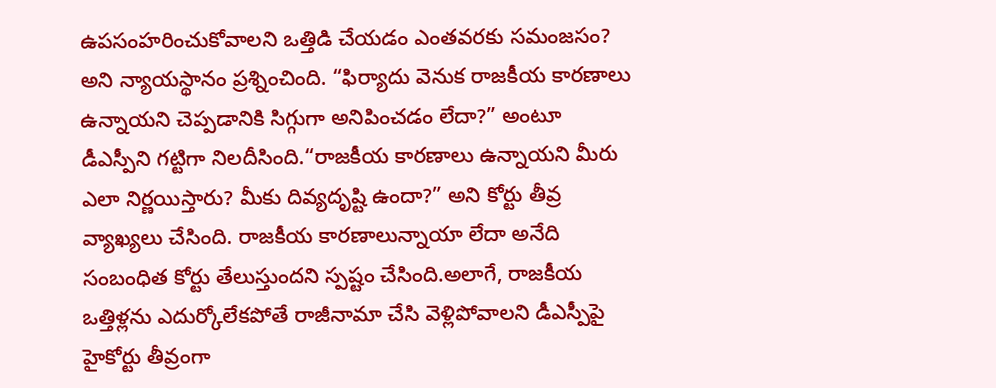ఉపసంహరించుకోవాలని ఒత్తిడి చేయడం ఎంతవరకు సమంజసం? అని న్యాయస్థానం ప్రశ్నించింది. “ఫిర్యాదు వెనుక రాజకీయ కారణాలు ఉన్నాయని చెప్పడానికి సిగ్గుగా అనిపించడం లేదా?” అంటూ డీఎస్పీని గట్టిగా నిలదీసింది.“రాజకీయ కారణాలు ఉన్నాయని మీరు ఎలా నిర్ణయిస్తారు? మీకు దివ్యదృష్టి ఉందా?” అని కోర్టు తీవ్ర వ్యాఖ్యలు చేసింది. రాజకీయ కారణాలున్నాయా లేదా అనేది సంబంధిత కోర్టు తేలుస్తుందని స్పష్టం చేసింది.అలాగే, రాజకీయ ఒత్తిళ్లను ఎదుర్కోలేకపోతే రాజీనామా చేసి వెళ్లిపోవాలని డీఎస్పీపై హైకోర్టు తీవ్రంగా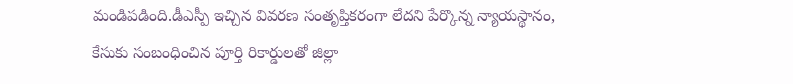మండిపడింది.డీఎస్పీ ఇచ్చిన వివరణ సంతృప్తికరంగా లేదని పేర్కొన్న న్యాయస్థానం, కేసుకు సంబంధించిన పూర్తి రికార్డులతో జిల్లా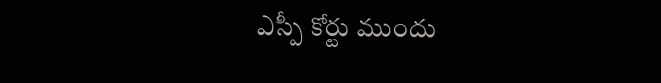ఎస్పీ కోర్టు ముందు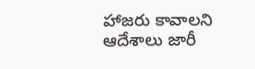హాజరు కావాలని ఆదేశాలు జారీ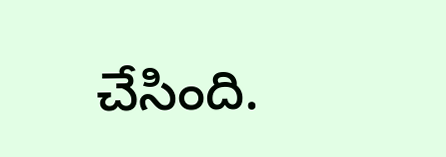చేసింది.